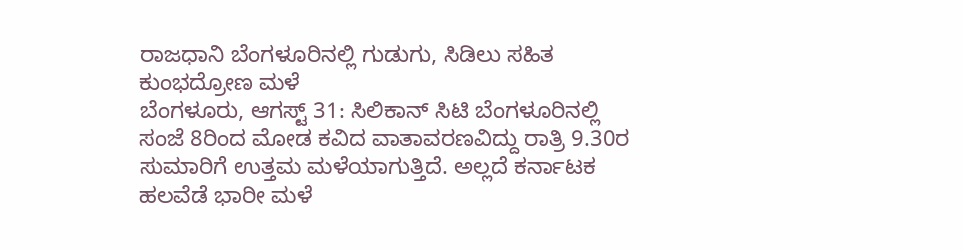ರಾಜಧಾನಿ ಬೆಂಗಳೂರಿನಲ್ಲಿ ಗುಡುಗು, ಸಿಡಿಲು ಸಹಿತ ಕುಂಭದ್ರೋಣ ಮಳೆ
ಬೆಂಗಳೂರು, ಆಗಸ್ಟ್ 31: ಸಿಲಿಕಾನ್ ಸಿಟಿ ಬೆಂಗಳೂರಿನಲ್ಲಿ ಸಂಜೆ 8ರಿಂದ ಮೋಡ ಕವಿದ ವಾತಾವರಣವಿದ್ದು ರಾತ್ರಿ 9.30ರ ಸುಮಾರಿಗೆ ಉತ್ತಮ ಮಳೆಯಾಗುತ್ತಿದೆ. ಅಲ್ಲದೆ ಕರ್ನಾಟಕ ಹಲವೆಡೆ ಭಾರೀ ಮಳೆ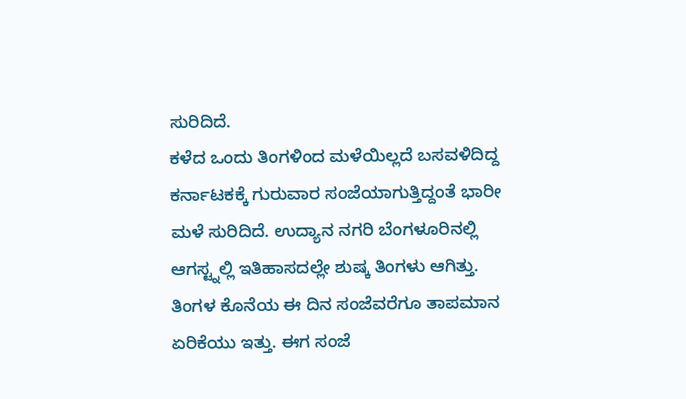ಸುರಿದಿದೆ.
ಕಳೆದ ಒಂದು ತಿಂಗಳಿಂದ ಮಳೆಯಿಲ್ಲದೆ ಬಸವಳಿದಿದ್ದ ಕರ್ನಾಟಕಕ್ಕೆ ಗುರುವಾರ ಸಂಜೆಯಾಗುತ್ತಿದ್ದಂತೆ ಭಾರೀ ಮಳೆ ಸುರಿದಿದೆ. ಉದ್ಯಾನ ನಗರಿ ಬೆಂಗಳೂರಿನಲ್ಲಿ ಆಗಸ್ಟ್ನಲ್ಲಿ ಇತಿಹಾಸದಲ್ಲೇ ಶುಷ್ಕ ತಿಂಗಳು ಆಗಿತ್ತು. ತಿಂಗಳ ಕೊನೆಯ ಈ ದಿನ ಸಂಜೆವರೆಗೂ ತಾಪಮಾನ ಏರಿಕೆಯು ಇತ್ತು. ಈಗ ಸಂಜೆ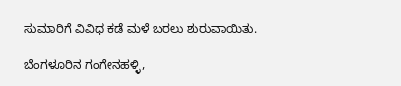ಸುಮಾರಿಗೆ ವಿವಿಧ ಕಡೆ ಮಳೆ ಬರಲು ಶುರುವಾಯಿತು.

ಬೆಂಗಳೂರಿನ ಗಂಗೇನಹಳ್ಳಿ,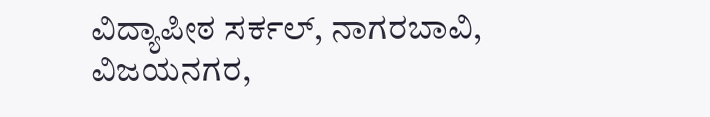ವಿದ್ಯಾಪೀಠ ಸರ್ಕಲ್, ನಾಗರಬಾವಿ, ವಿಜಯನಗರ,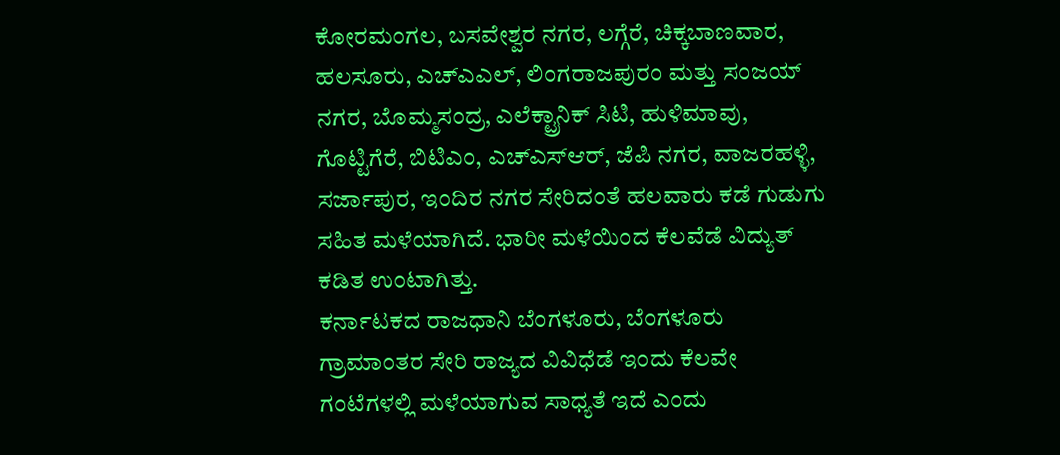ಕೋರಮಂಗಲ, ಬಸವೇಶ್ವರ ನಗರ, ಲಗ್ಗೆರೆ, ಚಿಕ್ಕಬಾಣವಾರ, ಹಲಸೂರು, ಎಚ್ಎಎಲ್, ಲಿಂಗರಾಜಪುರಂ ಮತ್ತು ಸಂಜಯ್ ನಗರ, ಬೊಮ್ಮಸಂದ್ರ, ಎಲೆಕ್ಟ್ರಾನಿಕ್ ಸಿಟಿ, ಹುಳಿಮಾವು, ಗೊಟ್ಟಿಗೆರೆ, ಬಿಟಿಎಂ, ಎಚ್ಎಸ್ಆರ್, ಜೆಪಿ ನಗರ, ವಾಜರಹಳ್ಳಿ, ಸರ್ಜಾಪುರ, ಇಂದಿರ ನಗರ ಸೇರಿದಂತೆ ಹಲವಾರು ಕಡೆ ಗುಡುಗು ಸಹಿತ ಮಳೆಯಾಗಿದೆ. ಭಾರೀ ಮಳೆಯಿಂದ ಕೆಲವೆಡೆ ವಿದ್ಯುತ್ ಕಡಿತ ಉಂಟಾಗಿತ್ತು.
ಕರ್ನಾಟಕದ ರಾಜಧಾನಿ ಬೆಂಗಳೂರು, ಬೆಂಗಳೂರು ಗ್ರಾಮಾಂತರ ಸೇರಿ ರಾಜ್ಯದ ವಿವಿಧೆಡೆ ಇಂದು ಕೆಲವೇ ಗಂಟೆಗಳಲ್ಲಿ ಮಳೆಯಾಗುವ ಸಾಧ್ಯತೆ ಇದೆ ಎಂದು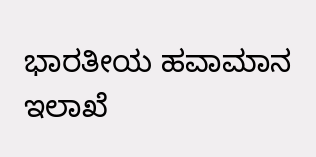ಭಾರತೀಯ ಹವಾಮಾನ ಇಲಾಖೆ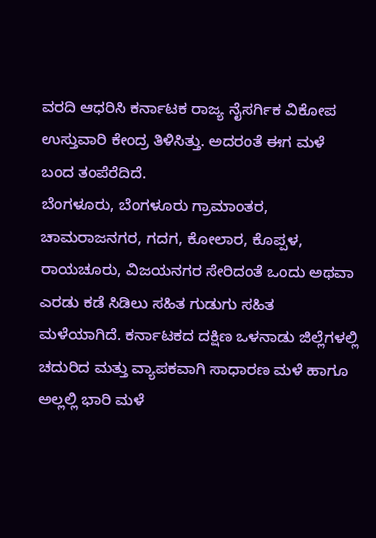ವರದಿ ಆಧರಿಸಿ ಕರ್ನಾಟಕ ರಾಜ್ಯ ನೈಸರ್ಗಿಕ ವಿಕೋಪ ಉಸ್ತುವಾರಿ ಕೇಂದ್ರ ತಿಳಿಸಿತ್ತು. ಅದರಂತೆ ಈಗ ಮಳೆ ಬಂದ ತಂಪೆರೆದಿದೆ.
ಬೆಂಗಳೂರು, ಬೆಂಗಳೂರು ಗ್ರಾಮಾಂತರ, ಚಾಮರಾಜನಗರ, ಗದಗ, ಕೋಲಾರ, ಕೊಪ್ಪಳ, ರಾಯಚೂರು, ವಿಜಯನಗರ ಸೇರಿದಂತೆ ಒಂದು ಅಥವಾ ಎರಡು ಕಡೆ ಸಿಡಿಲು ಸಹಿತ ಗುಡುಗು ಸಹಿತ ಮಳೆಯಾಗಿದೆ. ಕರ್ನಾಟಕದ ದಕ್ಷಿಣ ಒಳನಾಡು ಜಿಲ್ಲೆಗಳಲ್ಲಿ ಚದುರಿದ ಮತ್ತು ವ್ಯಾಪಕವಾಗಿ ಸಾಧಾರಣ ಮಳೆ ಹಾಗೂ ಅಲ್ಲಲ್ಲಿ ಭಾರಿ ಮಳೆ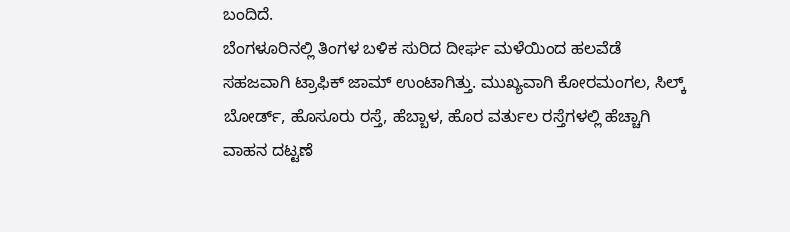ಬಂದಿದೆ.
ಬೆಂಗಳೂರಿನಲ್ಲಿ ತಿಂಗಳ ಬಳಿಕ ಸುರಿದ ದೀರ್ಘ ಮಳೆಯಿಂದ ಹಲವೆಡೆ ಸಹಜವಾಗಿ ಟ್ರಾಫಿಕ್ ಜಾಮ್ ಉಂಟಾಗಿತ್ತು. ಮುಖ್ಯವಾಗಿ ಕೋರಮಂಗಲ, ಸಿಲ್ಕ್ ಬೋರ್ಡ್, ಹೊಸೂರು ರಸ್ತೆ, ಹೆಬ್ಬಾಳ, ಹೊರ ವರ್ತುಲ ರಸ್ತೆಗಳಲ್ಲಿ ಹೆಚ್ಚಾಗಿ ವಾಹನ ದಟ್ಟಣೆ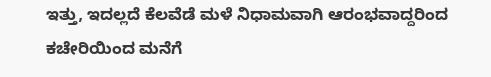ಇತ್ತು, ಇದಲ್ಲದೆ ಕೆಲವೆಡೆ ಮಳೆ ನಿಧಾಮವಾಗಿ ಆರಂಭವಾದ್ದರಿಂದ ಕಚೇರಿಯಿಂದ ಮನೆಗೆ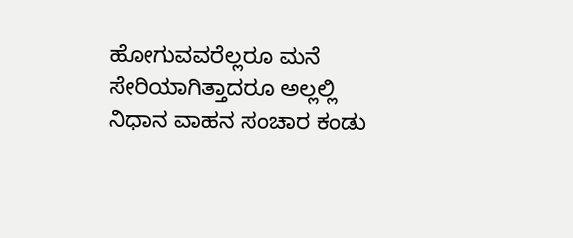ಹೋಗುವವರೆಲ್ಲರೂ ಮನೆ ಸೇರಿಯಾಗಿತ್ತಾದರೂ ಅಲ್ಲಲ್ಲಿ ನಿಧಾನ ವಾಹನ ಸಂಚಾರ ಕಂಡು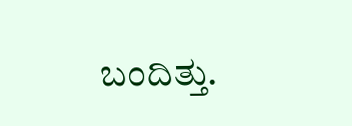ಬಂದಿತ್ತು.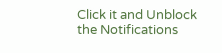Click it and Unblock the Notifications